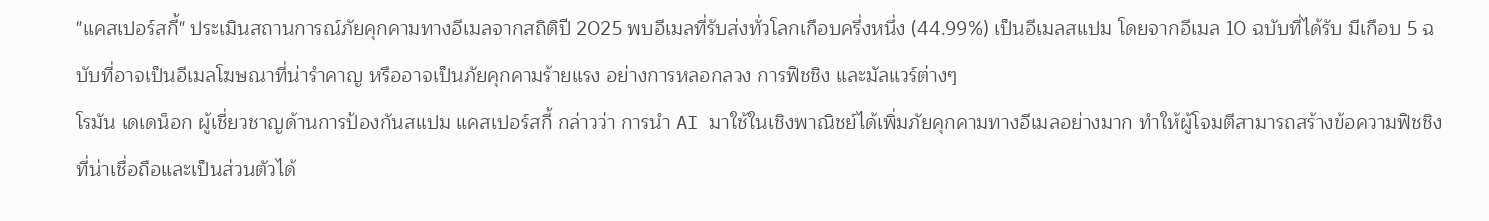"แคสเปอร์สกี้" ประเมินสถานการณ์ภัยคุกคามทางอีเมลจากสถิติปี 2025 พบอีเมลที่รับส่งทั่วโลกเกือบครึ่งหนึ่ง (44.99%) เป็นอีเมลสแปม โดยจากอีเมล 10 ฉบับที่ได้รับ มีเกือบ 5 ฉบับที่อาจเป็นอีเมลโฆษณาที่น่ารำคาญ หรืออาจเป็นภัยคุกคามร้ายแรง อย่างการหลอกลวง การฟิชชิง และมัลแวร์ต่างๆ
โรมัน เดเดน็อก ผู้เชี่ยวชาญด้านการป้องกันสแปม แคสเปอร์สกี้ กล่าวว่า การนำ AI มาใช้ในเชิงพาณิชย์ได้เพิ่มภัยคุกคามทางอีเมลอย่างมาก ทำให้ผู้โจมตีสามารถสร้างข้อความฟิชชิงที่น่าเชื่อถือและเป็นส่วนตัวได้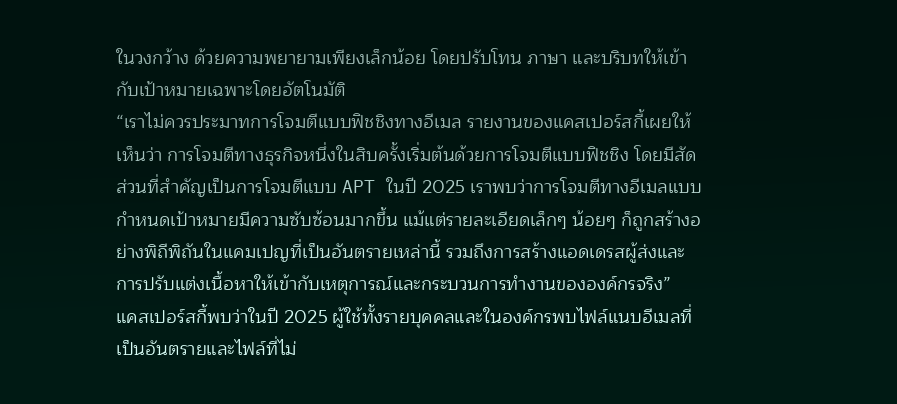ในวงกว้าง ด้วยความพยายามเพียงเล็กน้อย โดยปรับโทน ภาษา และบริบทให้เข้ากับเป้าหมายเฉพาะโดยอัตโนมัติ
“เราไม่ควรประมาทการโจมตีแบบฟิชชิงทางอีเมล รายงานของแคสเปอร์สกี้เผยให้เห็นว่า การโจมตีทางธุรกิจหนึ่งในสิบครั้งเริ่มต้นด้วยการโจมตีแบบฟิชชิง โดยมีสัดส่วนที่สำคัญเป็นการโจมตีแบบ APT ในปี 2025 เราพบว่าการโจมตีทางอีเมลแบบกำหนดเป้าหมายมีความซับซ้อนมากขึ้น แม้แต่รายละเอียดเล็กๆ น้อยๆ ก็ถูกสร้างอย่างพิถีพิถันในแคมเปญที่เป็นอันตรายเหล่านี้ รวมถึงการสร้างแอดเดรสผู้ส่งและการปรับแต่งเนื้อหาให้เข้ากับเหตุการณ์และกระบวนการทำงานขององค์กรจริง”
แคสเปอร์สกี้พบว่าในปี 2025 ผู้ใช้ทั้งรายบุคคลและในองค์กรพบไฟล์แนบอีเมลที่เป็นอันตรายและไฟล์ที่ไม่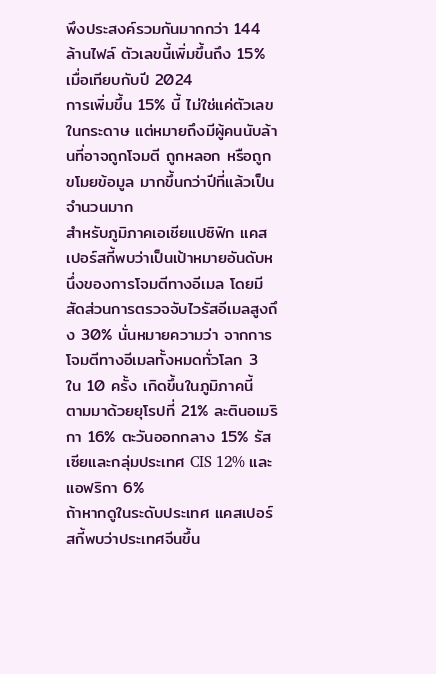พึงประสงค์รวมกันมากกว่า 144 ล้านไฟล์ ตัวเลขนี้เพิ่มขึ้นถึง 15% เมื่อเทียบกับปี 2024
การเพิ่มขึ้น 15% นี้ ไม่ใช่แค่ตัวเลขในกระดาษ แต่หมายถึงมีผู้คนนับล้านที่อาจถูกโจมตี ถูกหลอก หรือถูกขโมยข้อมูล มากขึ้นกว่าปีที่แล้วเป็นจำนวนมาก
สำหรับภูมิภาคเอเชียแปซิฟิก แคสเปอร์สกี้พบว่าเป็นเป้าหมายอันดับหนึ่งของการโจมตีทางอีเมล โดยมีสัดส่วนการตรวจจับไวรัสอีเมลสูงถึง 30% นั่นหมายความว่า จากการโจมตีทางอีเมลทั้งหมดทั่วโลก 3 ใน 10 ครั้ง เกิดขึ้นในภูมิภาคนี้
ตามมาด้วยยุโรปที่ 21% ละตินอเมริกา 16% ตะวันออกกลาง 15% รัสเซียและกลุ่มประเทศ CIS 12% และแอฟริกา 6%
ถ้าหากดูในระดับประเทศ แคสเปอร์สกี้พบว่าประเทศจีนขึ้น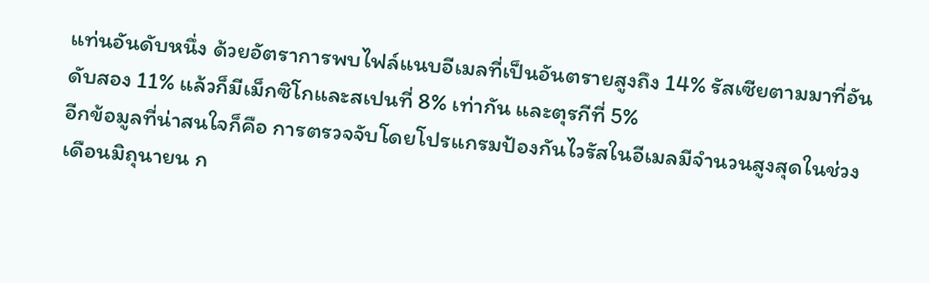แท่นอันดับหนึ่ง ด้วยอัตราการพบไฟล์แนบอีเมลที่เป็นอันตรายสูงถึง 14% รัสเซียตามมาที่อันดับสอง 11% แล้วก็มีเม็กซิโกและสเปนที่ 8% เท่ากัน และตุรกีที่ 5%
อีกข้อมูลที่น่าสนใจก็คือ การตรวจจับโดยโปรแกรมป้องกันไวรัสในอีเมลมีจำนวนสูงสุดในช่วงเดือนมิถุนายน ก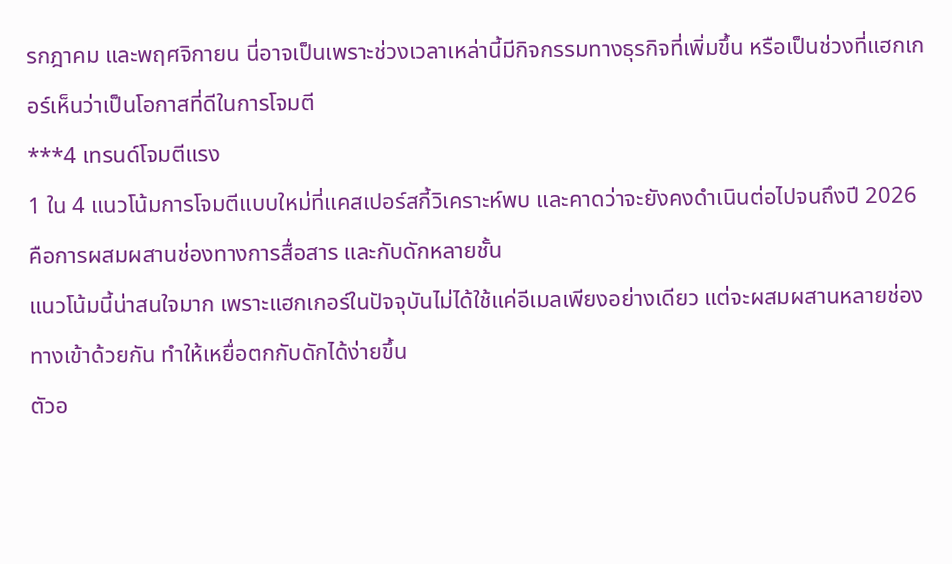รกฎาคม และพฤศจิกายน นี่อาจเป็นเพราะช่วงเวลาเหล่านี้มีกิจกรรมทางธุรกิจที่เพิ่มขึ้น หรือเป็นช่วงที่แฮกเกอร์เห็นว่าเป็นโอกาสที่ดีในการโจมตี
***4 เทรนด์โจมตีแรง
1 ใน 4 แนวโน้มการโจมตีแบบใหม่ที่แคสเปอร์สกี้วิเคราะห์พบ และคาดว่าจะยังคงดำเนินต่อไปจนถึงปี 2026 คือการผสมผสานช่องทางการสื่อสาร และกับดักหลายชั้น
แนวโน้มนี้น่าสนใจมาก เพราะแฮกเกอร์ในปัจจุบันไม่ได้ใช้แค่อีเมลเพียงอย่างเดียว แต่จะผสมผสานหลายช่องทางเข้าด้วยกัน ทำให้เหยื่อตกกับดักได้ง่ายขึ้น
ตัวอ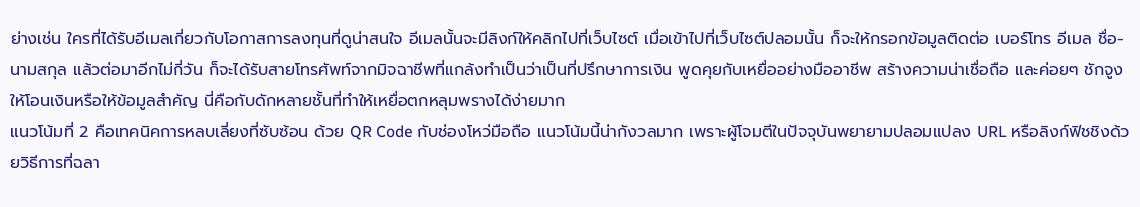ย่างเช่น ใครที่ได้รับอีเมลเกี่ยวกับโอกาสการลงทุนที่ดูน่าสนใจ อีเมลนั้นจะมีลิงก์ให้คลิกไปที่เว็บไซต์ เมื่อเข้าไปที่เว็บไซต์ปลอมนั้น ก็จะให้กรอกข้อมูลติดต่อ เบอร์โทร อีเมล ชื่อ-นามสกุล แล้วต่อมาอีกไม่กี่วัน ก็จะได้รับสายโทรศัพท์จากมิจฉาชีพที่แกล้งทำเป็นว่าเป็นที่ปรึกษาการเงิน พูดคุยกับเหยื่ออย่างมืออาชีพ สร้างความน่าเชื่อถือ และค่อยๆ ชักจูงให้โอนเงินหรือให้ข้อมูลสำคัญ นี่คือกับดักหลายชั้นที่ทำให้เหยื่อตกหลุมพรางได้ง่ายมาก
แนวโน้มที่ 2 คือเทคนิคการหลบเลี่ยงที่ซับซ้อน ด้วย QR Code กับช่องโหว่มือถือ แนวโน้มนี้น่ากังวลมาก เพราะผู้โจมตีในปัจจุบันพยายามปลอมแปลง URL หรือลิงก์ฟิชชิงด้วยวิธีการที่ฉลา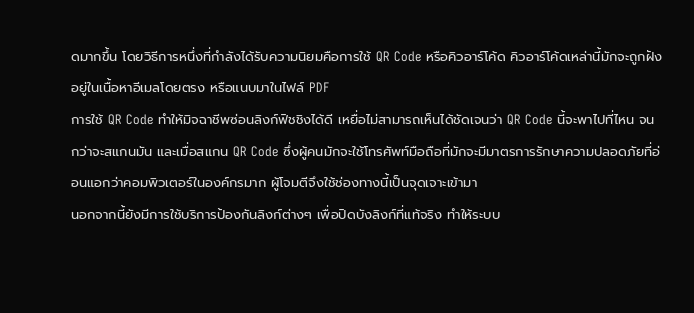ดมากขึ้น โดยวิธีการหนึ่งที่กำลังได้รับความนิยมคือการใช้ QR Code หรือคิวอาร์โค้ด คิวอาร์โค้ดเหล่านี้มักจะถูกฝังอยู่ในเนื้อหาอีเมลโดยตรง หรือแนบมาในไฟล์ PDF
การใช้ QR Code ทำให้มิจฉาชีพซ่อนลิงก์ฟิชชิงได้ดี เหยื่อไม่สามารถเห็นได้ชัดเจนว่า QR Code นี้จะพาไปที่ไหน จนกว่าจะสแกนมัน และเมื่อสแกน QR Code ซึ่งผู้คนมักจะใช้โทรศัพท์มือถือที่มักจะมีมาตรการรักษาความปลอดภัยที่อ่อนแอกว่าคอมพิวเตอร์ในองค์กรมาก ผู้โจมตีจึงใช้ช่องทางนี้เป็นจุดเจาะเข้ามา
นอกจากนี้ยังมีการใช้บริการป้องกันลิงก์ต่างๆ เพื่อปิดบังลิงก์ที่แท้จริง ทำให้ระบบ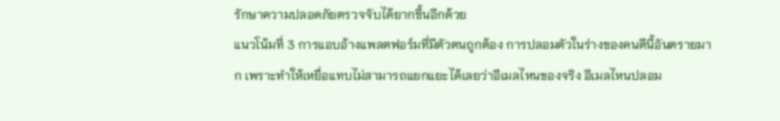รักษาความปลอดภัยตรวจจับได้ยากขึ้นอีกด้วย
แนวโน้มที่ 3 การแอบอ้างแพลตฟอร์มที่มีตัวตนถูกต้อง การปลอมตัวในร่างของคนดีนี้อันตรายมาก เพราะทำให้เหยื่อแทบไม่สามารถแยกแยะได้เลยว่าอีเมลไหนของจริง อีเมลไหนปลอม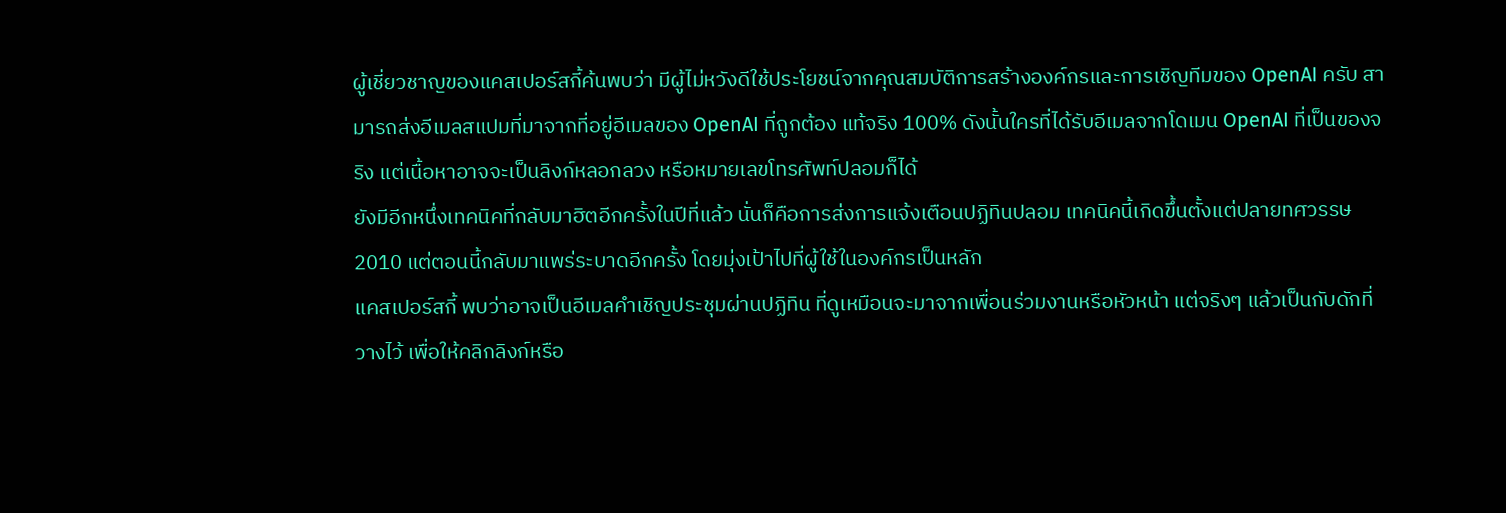ผู้เชี่ยวชาญของแคสเปอร์สกี้ค้นพบว่า มีผู้ไม่หวังดีใช้ประโยชน์จากคุณสมบัติการสร้างองค์กรและการเชิญทีมของ OpenAI ครับ สามารถส่งอีเมลสแปมที่มาจากที่อยู่อีเมลของ OpenAI ที่ถูกต้อง แท้จริง 100% ดังนั้นใครที่ได้รับอีเมลจากโดเมน OpenAI ที่เป็นของจริง แต่เนื้อหาอาจจะเป็นลิงก์หลอกลวง หรือหมายเลขโทรศัพท์ปลอมก็ได้
ยังมีอีกหนึ่งเทคนิคที่กลับมาฮิตอีกครั้งในปีที่แล้ว นั่นก็คือการส่งการแจ้งเตือนปฏิทินปลอม เทคนิคนี้เกิดขึ้นตั้งแต่ปลายทศวรรษ 2010 แต่ตอนนี้กลับมาแพร่ระบาดอีกครั้ง โดยมุ่งเป้าไปที่ผู้ใช้ในองค์กรเป็นหลัก
แคสเปอร์สกี้ พบว่าอาจเป็นอีเมลคำเชิญประชุมผ่านปฏิทิน ที่ดูเหมือนจะมาจากเพื่อนร่วมงานหรือหัวหน้า แต่จริงๆ แล้วเป็นกับดักที่วางไว้ เพื่อให้คลิกลิงก์หรือ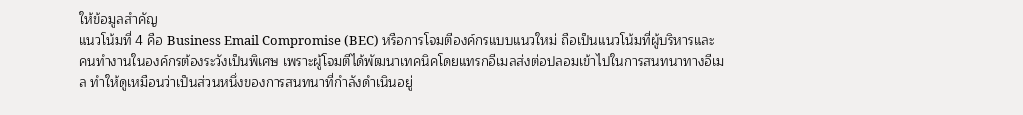ให้ข้อมูลสำคัญ
แนวโน้มที่ 4 คือ Business Email Compromise (BEC) หรือการโจมตีองค์กรแบบแนวใหม่ ถือเป็นแนวโน้มที่ผู้บริหารและคนทำงานในองค์กรต้องระวังเป็นพิเศษ เพราะผู้โจมตีได้พัฒนาเทคนิคโดยแทรกอีเมลส่งต่อปลอมเข้าไปในการสนทนาทางอีเมล ทำให้ดูเหมือนว่าเป็นส่วนหนึ่งของการสนทนาที่กำลังดำเนินอยู่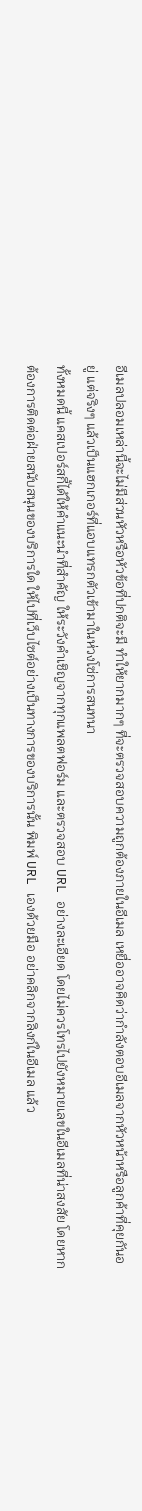อีเมลปลอมเหล่านี้จะไม่มีส่วนหัวหรือหัวข้อที่ปกติจะมี ทำให้ยากมากๆ ที่จะตรวจสอบความถูกต้องภายในอีเมล เหยื่ออาจคิดว่ากำลังตอบอีเมลจากหัวหน้าหรือลูกค้าที่คุยกันอยู่ แต่จริงๆ แล้วเป็นแฮกเกอร์ที่แอบแทรกตัวเข้ามาในห่วงโซ่การสนทนา
ทั้งหมดนี้ แคสเปอร์สกี้ได้ให้คำแนะนำที่สำคัญ ให้ระวังคำเชิญจากทุกแพลตฟอร์ม และตรวจสอบ URL อย่างละเอียด โดยไม่ควรโทรไปยังหมายเลขในอีเมลที่น่าสงสัย โดยหากต้องการติดต่อฝ่ายสนับสนุนของบริการใด ให้ไปที่เว็บไซต์อย่างเป็นทางการของบริการนั้น พิมพ์ URL เองด้วยมือ อย่าคลิกจากลิงก์ในอีเมล แล้ว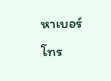หาเบอร์โทร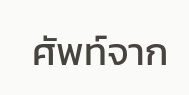ศัพท์จาก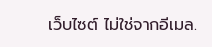เว็บไซต์ ไม่ใช่จากอีเมล.